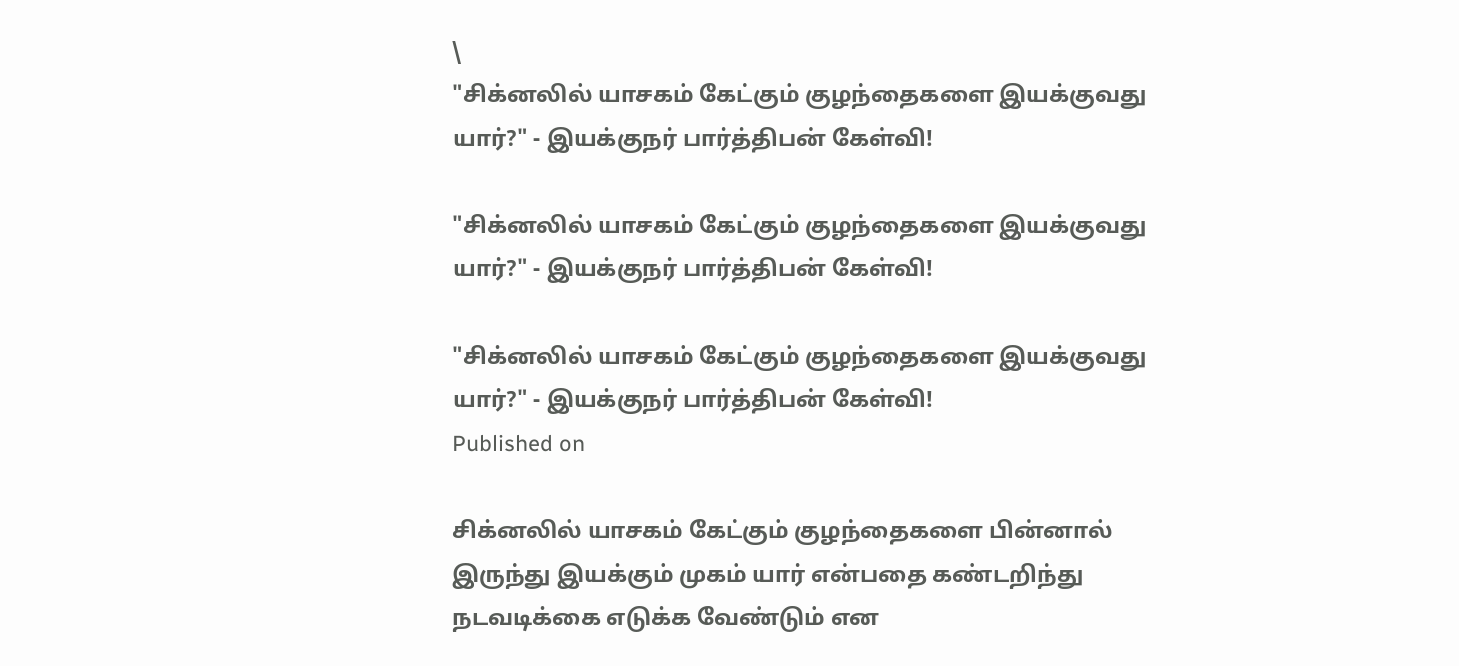\
"சிக்னலில் யாசகம் கேட்கும் குழந்தைகளை இயக்குவது யார்?" - இயக்குநர் பார்த்திபன் கேள்வி!

"சிக்னலில் யாசகம் கேட்கும் குழந்தைகளை இயக்குவது யார்?" - இயக்குநர் பார்த்திபன் கேள்வி!

"சிக்னலில் யாசகம் கேட்கும் குழந்தைகளை இயக்குவது யார்?" - இயக்குநர் பார்த்திபன் கேள்வி!
Published on

சிக்னலில் யாசகம் கேட்கும் குழந்தைகளை பின்னால் இருந்து இயக்கும் முகம் யார் என்பதை கண்டறிந்து நடவடிக்கை எடுக்க வேண்டும் என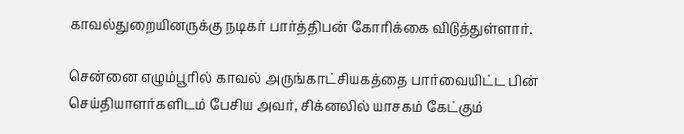காவல்துறையினருக்கு நடிகர் பார்த்திபன் கோரிக்கை விடுத்துள்ளார்.

சென்னை எழும்பூரில் காவல் அருங்காட்சியகத்தை பார்வையிட்ட பின் செய்தியாளர்களிடம் பேசிய அவர், சிக்னலில் யாசகம் கேட்கும்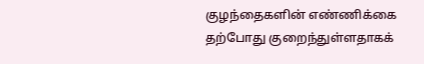குழந்தைகளின் எண்ணிக்கை தற்போது குறைந்துள்ளதாகக்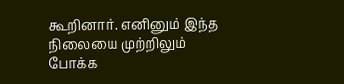கூறினார். எனினும் இந்த நிலையை முற்றிலும் போக்க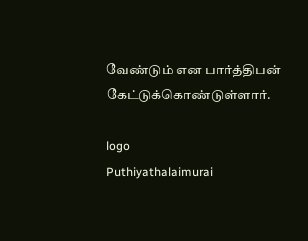வேண்டும் என பார்த்திபன் கேட்டுக்கொண்டுள்ளார்.

logo
Puthiyathalaimurai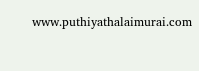www.puthiyathalaimurai.com